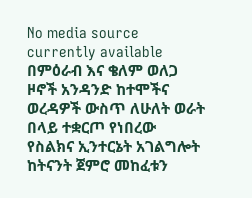No media source currently available
በምዕራብ እና ቄለም ወለጋ ዞኖች አንዳንድ ከተሞችና ወረዳዎች ውስጥ ለሁለት ወራት በላይ ተቋርጦ የነበረው የስልክና ኢንተርኔት አገልግሎት ከትናንት ጀምሮ መከፈቱን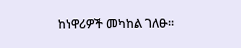ከነዋሪዎች መካከል ገለፁ።